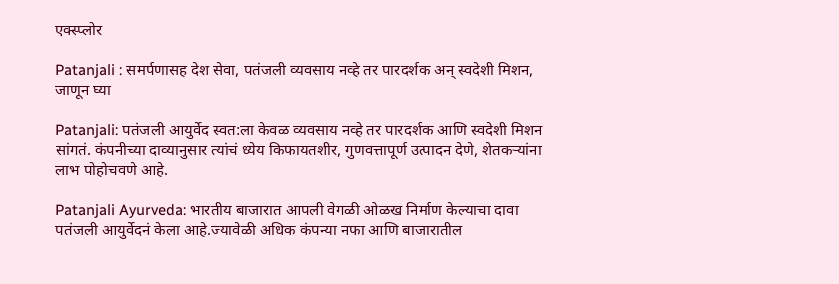एक्स्प्लोर

Patanjali : समर्पणासह देश सेवा, पतंजली व्यवसाय नव्हे तर पारदर्शक अन् स्वदेशी मिशन, जाणून घ्या

Patanjali: पतंजली आयुर्वेद स्वत:ला केवळ व्यवसाय नव्हे तर पारदर्शक आणि स्वदेशी मिशन सांगतं. कंपनीच्या दाव्यानुसार त्यांचं ध्येय किफायतशीर, गुणवत्तापूर्ण उत्पादन देणे, शेतकऱ्यांना लाभ पोहोचवणे आहे.

Patanjali Ayurveda: भारतीय बाजारात आपली वेगळी ओळख निर्माण केल्याचा दावा पतंजली आयुर्वेदनं केला आहे.ज्यावेळी अधिक कंपन्या नफा आणि बाजारातील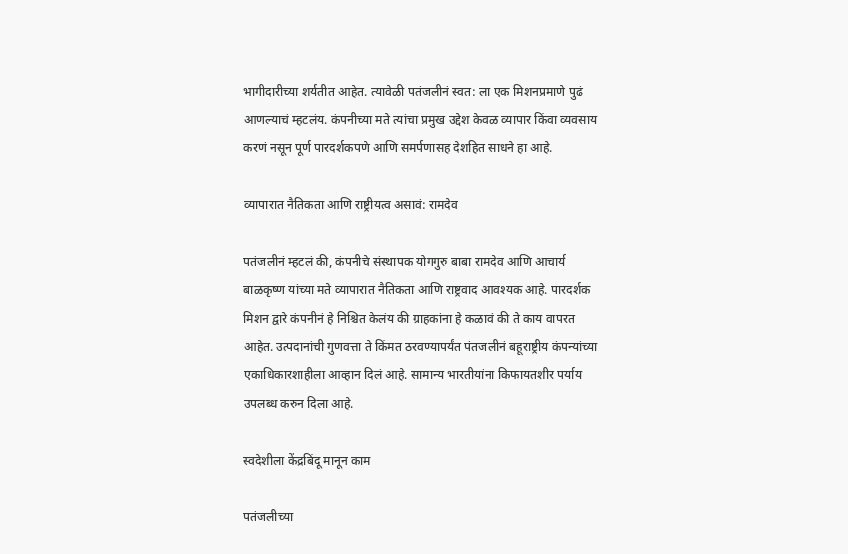भागीदारीच्या शर्यतीत आहेत. त्यावेळी पतंजलीनं स्वत: ला एक मिशनप्रमाणे पुढं आणल्याचं म्हटलंय. कंपनीच्या मते त्यांचा प्रमुख उद्देश केवळ व्यापार किंवा व्यवसाय करणं नसून पूर्ण पारदर्शकपणे आणि समर्पणासह देशहित साधने हा आहे.

व्यापारात नैतिकता आणि राष्ट्रीयत्व असावं: रामदेव

पतंजलीनं म्हटलं की, कंपनीचे संस्थापक योगगुरु बाबा रामदेव आणि आचार्य बाळकृष्ण यांच्या मते व्यापारात नैतिकता आणि राष्ट्रवाद आवश्यक आहे. पारदर्शक मिशन द्वारे कंपनीनं हे निश्चित केलंय की ग्राहकांना हे कळावं की ते काय वापरत आहेत. उत्पदानांची गुणवत्ता ते किंमत ठरवण्यापर्यंत पंतजलीनं बहूराष्ट्रीय कंपन्यांच्या एकाधिकारशाहीला आव्हान दिलं आहे. सामान्य भारतीयांना किफायतशीर पर्याय उपलब्ध करुन दिला आहे.

स्वदेशीला केंद्रबिंदू मानून काम

पतंजलीच्या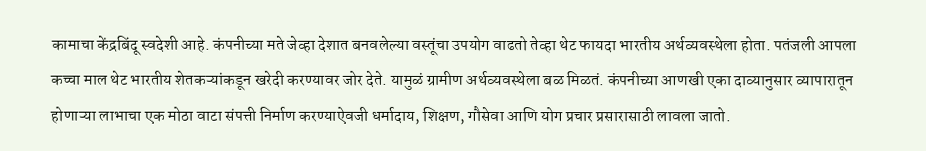कामाचा केंद्रबिंदू स्वदेशी आहे. कंपनीच्या मते जेव्हा देशात बनवलेल्या वस्तूंचा उपयोग वाढतो तेव्हा थेट फायदा भारतीय अर्थव्यवस्थेला होता. पतंजली आपला कच्चा माल थेट भारतीय शेतकऱ्यांकडून खरेदी करण्यावर जोर देते. यामुळं ग्रामीण अर्थव्यवस्थेला बळ मिळतं. कंपनीच्या आणखी एका दाव्यानुसार व्यापारातून होणाऱ्या लाभाचा एक मोठा वाटा संपत्ती निर्माण करण्याऐवजी धर्मादाय, शिक्षण, गौसेवा आणि योग प्रचार प्रसारासाठी लावला जातो.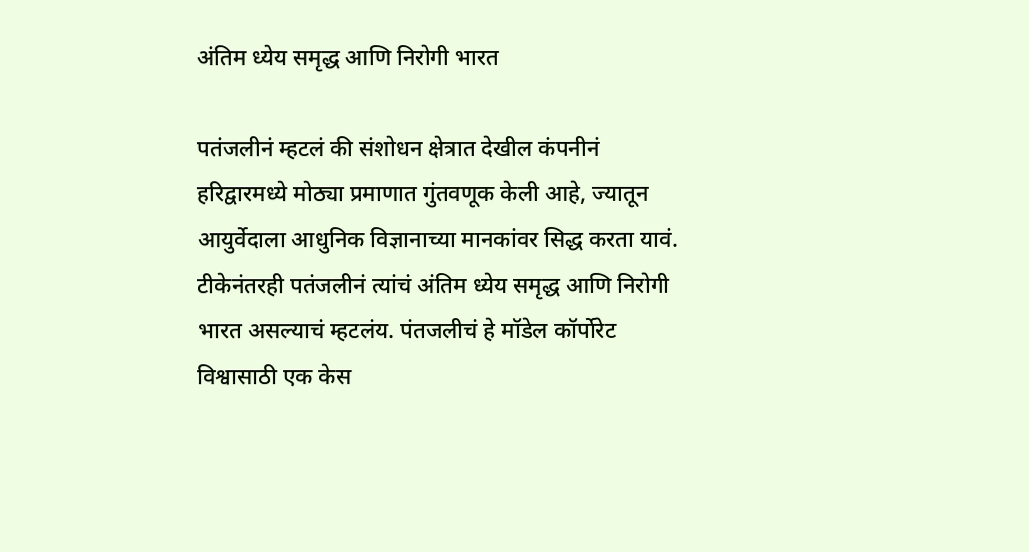अंतिम ध्येय समृद्ध आणि निरोगी भारत

पतंजलीनं म्हटलं की संशोधन क्षेत्रात देखील कंपनीनं हरिद्वारमध्ये मोठ्या प्रमाणात गुंतवणूक केली आहे, ज्यातून आयुर्वेदाला आधुनिक विज्ञानाच्या मानकांवर सिद्ध करता यावं. टीकेनंतरही पतंजलीनं त्यांचं अंतिम ध्येय समृद्ध आणि निरोगी भारत असल्याचं म्हटलंय. पंतजलीचं हे मॉडेल कॉर्पोरेट विश्वासाठी एक केस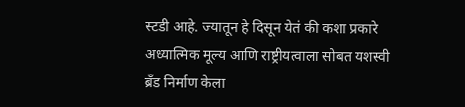स्टडी आहे. ज्यातून हे दिसून येतं की कशा प्रकारे अध्यात्मिक मूल्य आणि राष्ट्रीयत्वाला सोबत यशस्वी ब्रँड निर्माण केला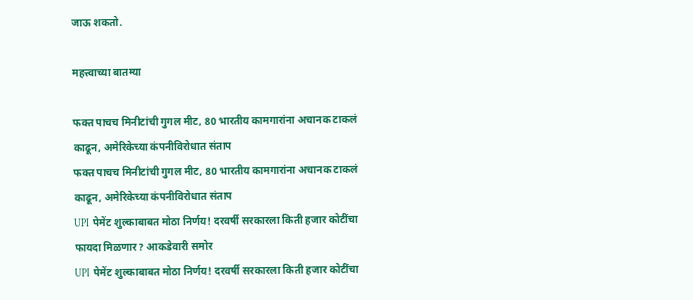जाऊ शकतो.

महत्त्वाच्या बातम्या

फक्त पाचच मिनीटांची गुगल मीट, 80 भारतीय कामगारांना अचानक टाकलं काढून, अमेरिकेच्या कंपनीविरोधात संताप
फक्त पाचच मिनीटांची गुगल मीट, 80 भारतीय कामगारांना अचानक टाकलं काढून, अमेरिकेच्या कंपनीविरोधात संताप
UPI  पेमेंट शुल्काबाबत मोठा निर्णय! दरवर्षी सरकारला किती हजार कोटींचा फायदा मिळणार? आकडेवारी समोर
UPI  पेमेंट शुल्काबाबत मोठा निर्णय! दरवर्षी सरकारला किती हजार कोटींचा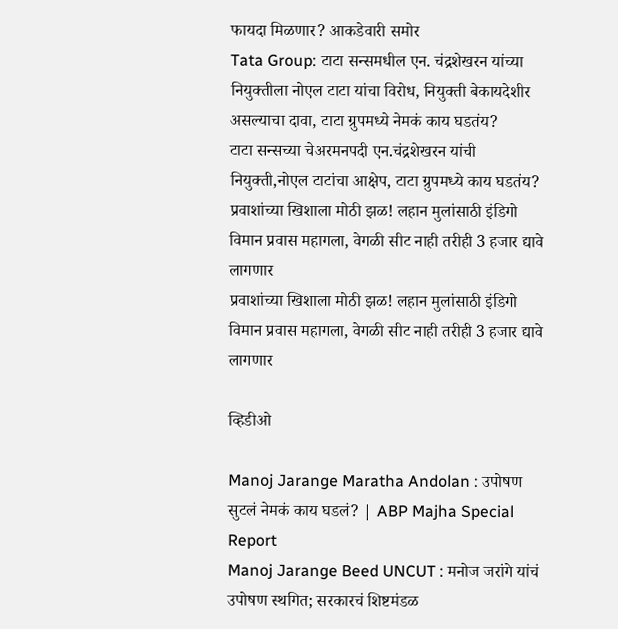फायदा मिळणार? आकडेवारी समोर
Tata Group: टाटा सन्समधील एन. चंद्रशेखरन यांच्या नियुक्तीला नोएल टाटा यांचा विरोध, नियुक्ती बेकायदेशीर असल्याचा दावा, टाटा ग्रुपमध्ये नेमकं काय घडतंय?
टाटा सन्सच्या चेअरमनपदी एन.चंद्रशेखरन यांची नियुक्ती,नोएल टाटांचा आक्षेप, टाटा ग्रुपमध्ये काय घडतंय?
प्रवाशांच्या खिशाला मोठी झळ! लहान मुलांसाठी इंडिगो विमान प्रवास महागला, वेगळी सीट नाही तरीही 3 हजार द्यावे लागणार
प्रवाशांच्या खिशाला मोठी झळ! लहान मुलांसाठी इंडिगो विमान प्रवास महागला, वेगळी सीट नाही तरीही 3 हजार द्यावे लागणार

व्हिडीओ

Manoj Jarange Maratha Andolan : उपोषण सुटलं नेमकं काय घडलं? | ABP Majha Special Report
Manoj Jarange Beed UNCUT : मनोज जरांगे यांचं उपोषण स्थगित; सरकारचं शिष्टमंडळ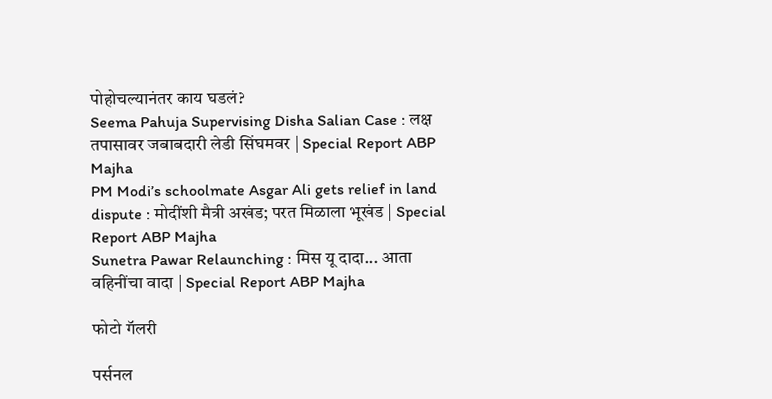पोहोचल्यानंतर काय घडलं?
Seema Pahuja Supervising Disha Salian Case : लक्ष तपासावर जबाबदारी लेडी सिंघमवर | Special Report ABP Majha
PM Modi’s schoolmate Asgar Ali gets relief in land dispute : मोदींशी मैत्री अखंड; परत मिळाला भूखंड | Special Report ABP Majha
Sunetra Pawar Relaunching : मिस यू दादा... आता वहिनींचा वादा | Special Report ABP Majha

फोटो गॅलरी

पर्सनल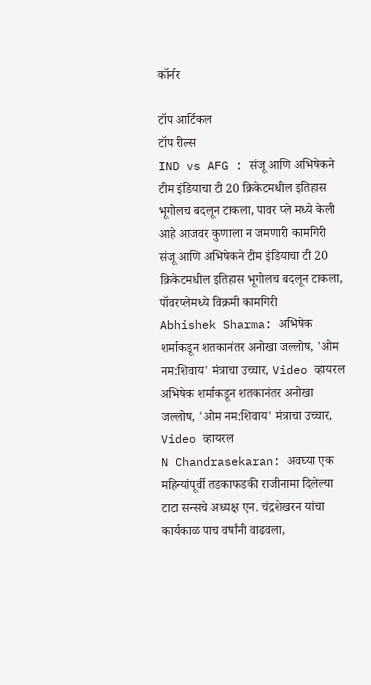कॉर्नर

टॉप आर्टिकल
टॉप रील्स
IND vs AFG : संजू आणि अभिषेकने टीम इंडियाचा टी 20 क्रिकेटमधील इतिहास भूगोलच बदलून टाकला, पावर प्ले मध्ये केली आहे आजवर कुणाला न जमणारी कामगिरी
संजू आणि अभिषेकने टीम इंडियाचा टी 20 क्रिकेटमधील इतिहास भूगोलच बदलून टाकला, पॉवरप्लेमध्ये विक्रमी कामगिरी
Abhishek Sharma: अभिषेक शर्माकडून शतकानंतर अनोखा जल्लोष, 'ओम नम:शिवाय' मंत्राचा उच्चार, Video व्हायरल
अभिषेक शर्माकडून शतकानंतर अनोखा जल्लोष, 'ओम नम:शिवाय' मंत्राचा उच्चार, Video व्हायरल
N Chandrasekaran: अवघ्या एक महिन्यांपूर्वी तडकाफडकी राजीनामा दिलेल्या टाटा सन्सचे अध्यक्ष एन. चंद्रशेखरन यांचा कार्यकाळ पाच वर्षांनी वाढवला,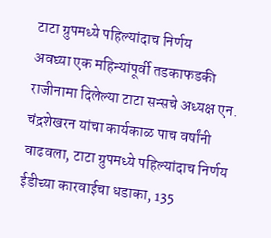टाटा ग्रुपमध्ये पहिल्यांदाच निर्णय
अवघ्या एक महिन्यांपूर्वी तडकाफडकी राजीनामा दिलेल्या टाटा सन्सचे अध्यक्ष एन. चंद्रशेखरन यांचा कार्यकाळ पाच वर्षांनी वाढवला, टाटा ग्रुपमध्ये पहिल्यांदाच निर्णय
ईडीच्या कारवाईचा धडाका, 135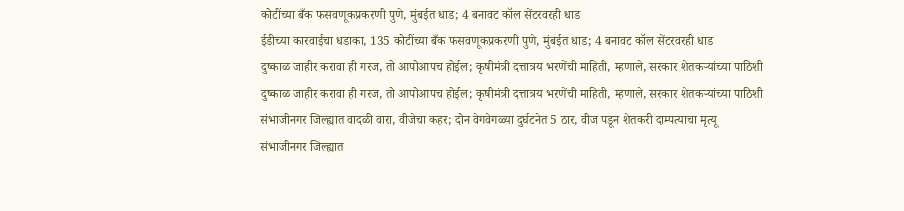कोटींच्या बँक फसवणूकप्रकरणी पुणे, मुंबईत धाड; 4 बनावट कॉल सेंटरवरही धाड
ईडीच्या कारवाईचा धडाका, 135 कोटींच्या बँक फसवणूकप्रकरणी पुणे, मुंबईत धाड; 4 बनावट कॉल सेंटरवरही धाड
दुष्काळ जाहीर करावा ही गरज, तो आपोआपच होईल; कृषीमंत्री दत्तात्रय भरणेंची माहिती, म्हणाले, सरकार शेतकऱ्यांच्या पाठिशी
दुष्काळ जाहीर करावा ही गरज, तो आपोआपच होईल; कृषीमंत्री दत्तात्रय भरणेंची माहिती, म्हणाले, सरकार शेतकऱ्यांच्या पाठिशी
संभाजीनगर जिल्ह्यात वादळी वारा, वीजेचा कहर; दोन वेगवेगळ्या दुर्घटनेत 5 ठार, वीज पडून शेतकरी दाम्पत्याचा मृत्यू
संभाजीनगर जिल्ह्यात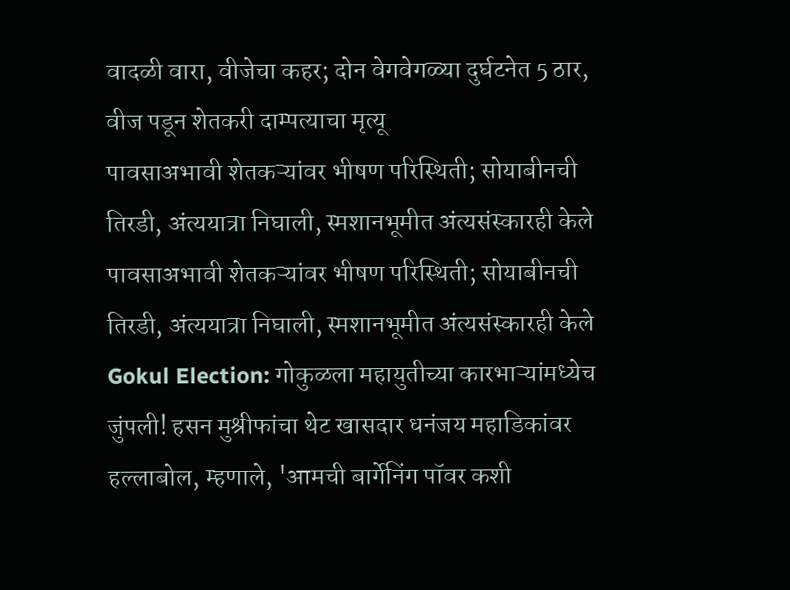वादळी वारा, वीजेचा कहर; दोन वेगवेगळ्या दुर्घटनेत 5 ठार, वीज पडून शेतकरी दाम्पत्याचा मृत्यू
पावसाअभावी शेतकऱ्यांवर भीषण परिस्थिती; सोयाबीनची तिरडी, अंत्ययात्रा निघाली, स्मशानभूमीत अंत्यसंस्कारही केले
पावसाअभावी शेतकऱ्यांवर भीषण परिस्थिती; सोयाबीनची तिरडी, अंत्ययात्रा निघाली, स्मशानभूमीत अंत्यसंस्कारही केले
Gokul Election: गोकुळला महायुतीच्या कारभाऱ्यांमध्येच जुंपली! हसन मुश्रीफांचा थेट खासदार धनंजय महाडिकांवर हल्लाबोल, म्हणाले, 'आमची बार्गेनिंग पॉवर कशी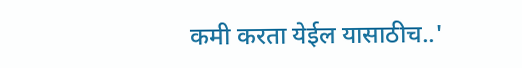कमी करता येईल यासाठीच..'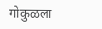गोकुळला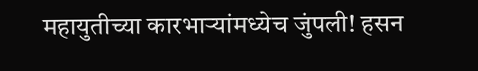महायुतीच्या कारभाऱ्यांमध्येच जुंपली! हसन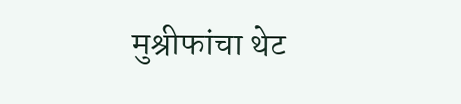मुश्रीफांचा थेट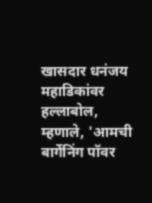खासदार धनंजय महाडिकांवर हल्लाबोल, म्हणाले, 'आमची बार्गेनिंग पॉवर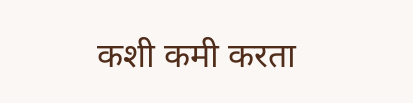कशी कमी करता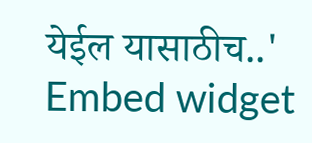येईल यासाठीच..'
Embed widget